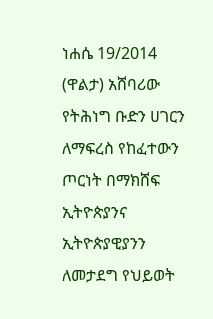ነሐሴ 19/2014 (ዋልታ) አሸባሪው የትሕነግ ቡድን ሀገርን ለማፍረስ የከፈተውን ጦርነት በማክሸፍ ኢትዮጵያንና ኢትዮጵያዊያንን ለመታደግ የህይወት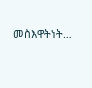መስእዋትነት…